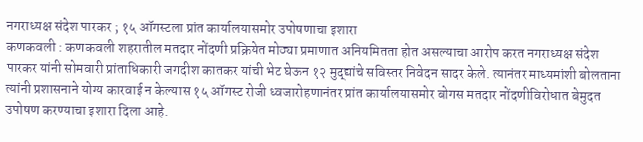नगराध्यक्ष संदेश पारकर ; १५ ऑगस्टला प्रांत कार्यालयासमोर उपोषणाचा इशारा
कणकवली : कणकवली शहरातील मतदार नोंदणी प्रक्रियेत मोठ्या प्रमाणात अनियमितता होत असल्याचा आरोप करत नगराध्यक्ष संदेश पारकर यांनी सोमवारी प्रांताधिकारी जगदीश कातकर यांची भेट घेऊन १२ मुद्द्यांचे सविस्तर निवेदन सादर केले. त्यानंतर माध्यमांशी बोलताना त्यांनी प्रशासनाने योग्य कारवाई न केल्यास १५ ऑगस्ट रोजी ध्वजारोहणानंतर प्रांत कार्यालयासमोर बोगस मतदार नोंदणीविरोधात बेमुदत उपोषण करण्याचा इशारा दिला आहे.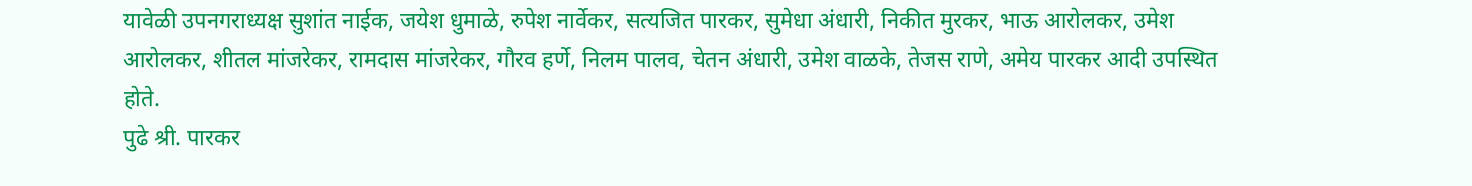यावेळी उपनगराध्यक्ष सुशांत नाईक, जयेश धुमाळे, रुपेश नार्वेकर, सत्यजित पारकर, सुमेधा अंधारी, निकीत मुरकर, भाऊ आरोलकर, उमेश आरोलकर, शीतल मांजरेकर, रामदास मांजरेकर, गौरव हर्णे, निलम पालव, चेतन अंधारी, उमेश वाळके, तेजस राणे, अमेय पारकर आदी उपस्थित होते.
पुढे श्री. पारकर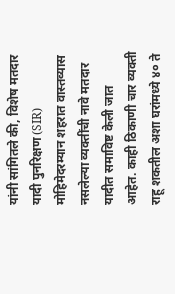यांनी सांगितले की, विशेष मतदार यादी पुनरिक्षण (SIR) मोहिमेदरम्यान शहरात वास्तव्यास नसलेल्या व्यक्तींची नावे मतदार यादीत समाविष्ट केली जात आहेत. काही ठिकाणी चार व्यक्ती राहू शकतील अशा घरांमध्ये ४० ते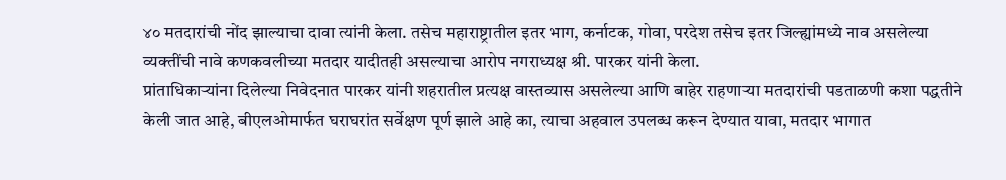४० मतदारांची नोंद झाल्याचा दावा त्यांनी केला. तसेच महाराष्ट्रातील इतर भाग, कर्नाटक, गोवा, परदेश तसेच इतर जिल्ह्यांमध्ये नाव असलेल्या व्यक्तींची नावे कणकवलीच्या मतदार यादीतही असल्याचा आरोप नगराध्यक्ष श्री. पारकर यांनी केला.
प्रांताधिकाऱ्यांना दिलेल्या निवेदनात पारकर यांनी शहरातील प्रत्यक्ष वास्तव्यास असलेल्या आणि बाहेर राहणाऱ्या मतदारांची पडताळणी कशा पद्धतीने केली जात आहे, बीएलओमार्फत घराघरांत सर्वेक्षण पूर्ण झाले आहे का, त्याचा अहवाल उपलब्ध करून देण्यात यावा, मतदार भागात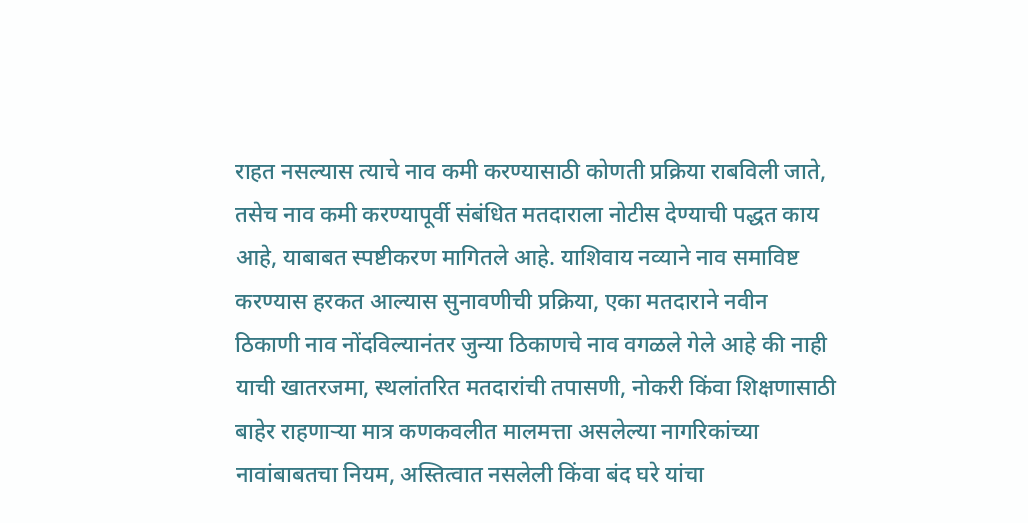राहत नसल्यास त्याचे नाव कमी करण्यासाठी कोणती प्रक्रिया राबविली जाते, तसेच नाव कमी करण्यापूर्वी संबंधित मतदाराला नोटीस देण्याची पद्धत काय आहे, याबाबत स्पष्टीकरण मागितले आहे. याशिवाय नव्याने नाव समाविष्ट करण्यास हरकत आल्यास सुनावणीची प्रक्रिया, एका मतदाराने नवीन ठिकाणी नाव नोंदविल्यानंतर जुन्या ठिकाणचे नाव वगळले गेले आहे की नाही याची खातरजमा, स्थलांतरित मतदारांची तपासणी, नोकरी किंवा शिक्षणासाठी बाहेर राहणाऱ्या मात्र कणकवलीत मालमत्ता असलेल्या नागरिकांच्या नावांबाबतचा नियम, अस्तित्वात नसलेली किंवा बंद घरे यांचा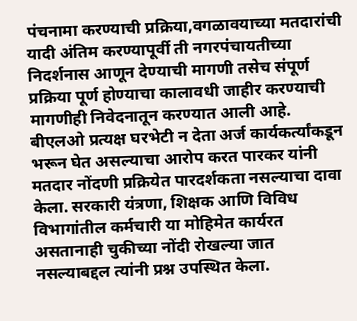पंचनामा करण्याची प्रक्रिया,वगळावयाच्या मतदारांची यादी अंतिम करण्यापूर्वी ती नगरपंचायतीच्या निदर्शनास आणून देण्याची मागणी तसेच संपूर्ण प्रक्रिया पूर्ण होण्याचा कालावधी जाहीर करण्याची मागणीही निवेदनातून करण्यात आली आहे.
बीएलओ प्रत्यक्ष घरभेटी न देता अर्ज कार्यकर्त्यांकडून भरून घेत असल्याचा आरोप करत पारकर यांनी मतदार नोंदणी प्रक्रियेत पारदर्शकता नसल्याचा दावा केला. सरकारी यंत्रणा, शिक्षक आणि विविध विभागांतील कर्मचारी या मोहिमेत कार्यरत असतानाही चुकीच्या नोंदी रोखल्या जात नसल्याबद्दल त्यांनी प्रश्न उपस्थित केला.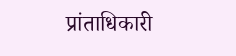प्रांताधिकारी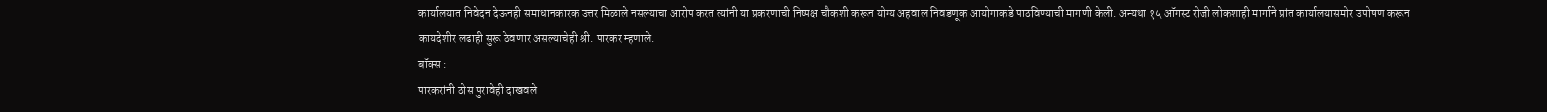कार्यालयात निवेदन देऊनही समाधानकारक उत्तर मिळाले नसल्याचा आरोप करत त्यांनी या प्रकरणाची निष्पक्ष चौकशी करून योग्य अहवाल निवडणूक आयोगाकडे पाठविण्याची मागणी केली. अन्यथा १५ ऑगस्ट रोजी लोकशाही मार्गाने प्रांत कार्यालयासमोर उपोषण करून कायदेशीर लढाही सुरू ठेवणार असल्याचेही श्री. पारकर म्हणाले.
बॉक्स :
पारकरांनी ठोस पुरावेही दाखवले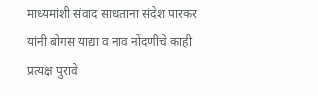माध्यमांशी संवाद साधताना संदेश पारकर यांनी बोगस याद्या व नाव नोंदणीचे काही प्रत्यक्ष पुरावे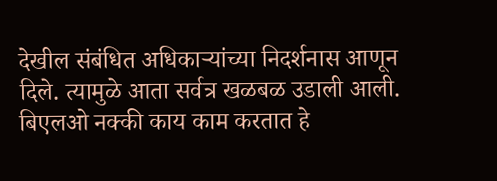देखील संबंधित अधिकाऱ्यांच्या निदर्शनास आणून दिले. त्यामुळे आता सर्वत्र खळबळ उडाली आली. बिएलओ नक्की काय काम करतात हे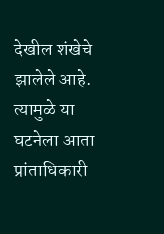देखील शंखेचे झालेले आहे. त्यामुळे या घटनेला आता प्रांताधिकारी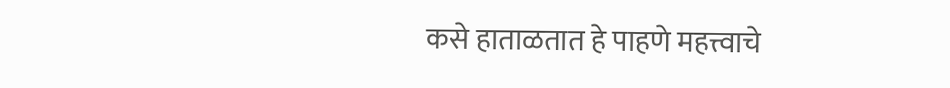कसे हाताळतात हे पाहणे महत्त्वाचे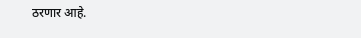ठरणार आहे.